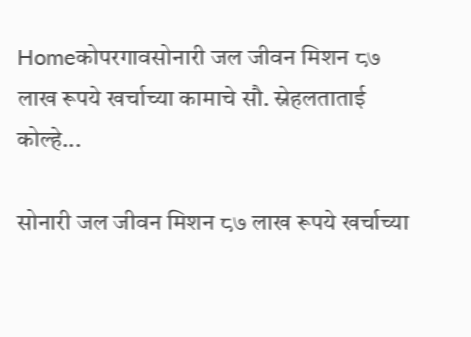Homeकोपरगावसोनारी जल जीवन मिशन ८७ लाख रूपये खर्चाच्या कामाचे सौ. स्नेहलताताई कोल्हे...

सोनारी जल जीवन मिशन ८७ लाख रूपये खर्चाच्या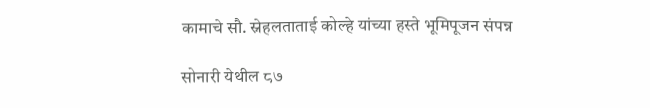कामाचे सौ. स्नेहलताताई कोल्हे यांच्या हस्ते भूमिपूजन संपन्न

सोनारी येथील ८७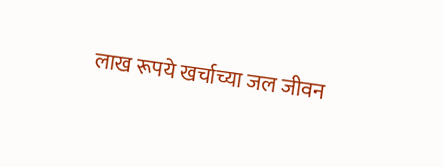लाख रूपये खर्चाच्या जल जीवन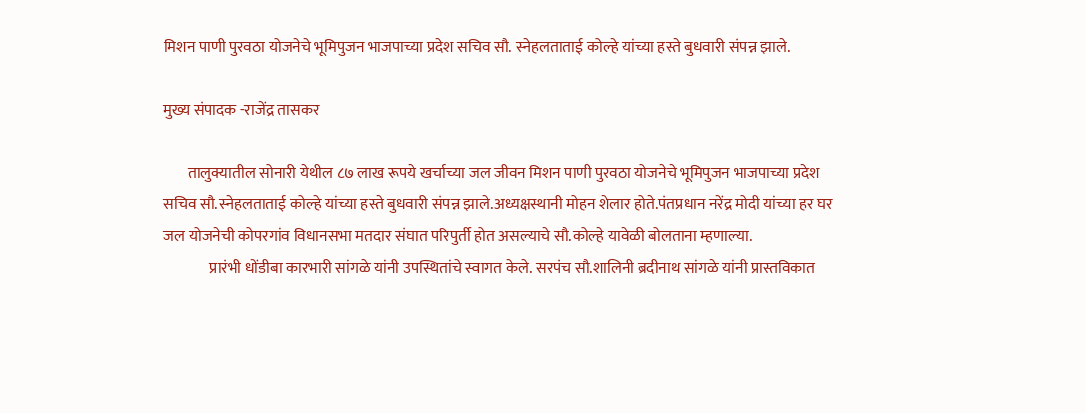मिशन पाणी पुरवठा योजनेचे भूमिपुजन भाजपाच्या प्रदेश सचिव सौ. स्नेहलताताई कोल्हे यांच्या हस्ते बुधवारी संपन्न झाले.

मुख्य संपादक -राजेंद्र तासकर

        तालुक्यातील सोनारी येथील ८७ लाख रूपये खर्चाच्या जल जीवन मिशन पाणी पुरवठा योजनेचे भूमिपुजन भाजपाच्या प्रदेश सचिव सौ.स्नेहलताताई कोल्हे यांच्या हस्ते बुधवारी संपन्न झाले.अध्यक्षस्थानी मोहन शेलार होते.पंतप्रधान नरेंद्र मोदी यांच्या हर घर जल योजनेची कोपरगांव विधानसभा मतदार संघात परिपुर्ती होत असल्याचे सौ.कोल्हे यावेळी बोलताना म्हणाल्या.
               प्रारंभी धोंडीबा कारभारी सांगळे यांनी उपस्थितांचे स्वागत केले. सरपंच सौ.शालिनी ब्रदीनाथ सांगळे यांनी प्रास्तविकात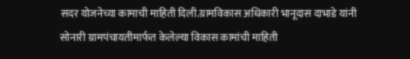सदर योजनेच्या कामाची माहिती दिली.ग्रामविकास अधिकारी भानूदास दाभाडे यांनी सोनारी ग्रामपंचायतीमार्फत केलेल्या विकास कामांची माहिती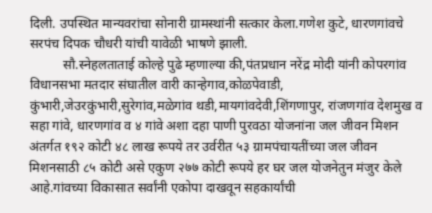दिली. उपस्थित मान्यवरांचा सोनारी ग्रामस्थांनी सत्कार केला.गणेश कुटे, धारणगांवचे सरपंच दिपक चौधरी यांची यावेळी भाषणे झाली.
          सौ.स्नेहलताताई कोल्हे पुढे म्हणाल्या की,पंतप्रधान नरेंद्र मोदी यांनी कोपरगांव विधानसभा मतदार संघातील वारी कान्हेगाव,कोळपेवाडी, कुंभारी,जेउरकुंभारी,सुरेगांव,मळेगांव थडी,मायगांवदेवी,शिंगणापुर, रांजणगांव देशमुख व सहा गांवे, धारणगांव व ४ गांवे अशा दहा पाणी पुरवठा योजनांना जल जीवन मिशन अंतर्गत १९२ कोटी ४८ लाख रूपये तर उर्वरीत ५३ ग्रामपंचायतींच्या जल जीवन मिशनसाठी ८५ कोटी असे एकुण २७७ कोटी रूपये हर घर जल योजनेतुन मंजुर केले आहे.गांवच्या विकासात सर्वांनी एकोपा दाखवून सहकार्यांची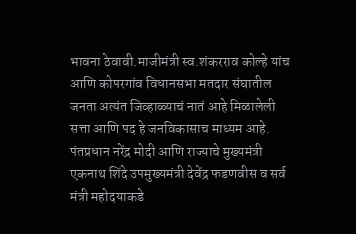भावना ठेवावी.माजीमंत्री स्व.शंकरराव कोल्हे यांच आणि कोपरगांव विधानसभा मतदार संघातील जनता अत्यंत जिव्हाळ्याचं नातं आहे मिळालेली सत्ता आणि पद हे जनविकासाच माध्यम आहे. पंतप्रधान नरेंद्र मोदी आणि राज्याचे मुख्यमंत्री एकनाथ शिंदे उपमुख्यमंत्री देवेंद्र फडणवीस व सर्व मंत्री महोदयाकडे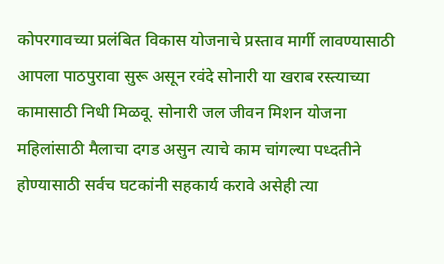कोपरगावच्या प्रलंबित विकास योजनाचे प्रस्ताव मार्गी लावण्यासाठी आपला पाठपुरावा सुरू असून रवंदे सोनारी या खराब रस्त्याच्या कामासाठी निधी मिळवू. सोनारी जल जीवन मिशन योजना महिलांसाठी मैलाचा दगड असुन त्याचे काम चांगल्या पध्दतीने होण्यासाठी सर्वच घटकांनी सहकार्य करावे असेही त्या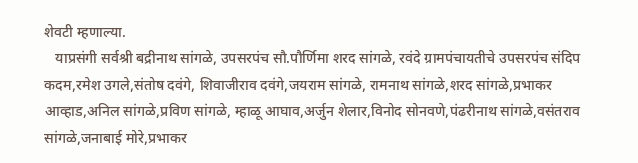शेवटी म्हणाल्या.
   याप्रसंगी सर्वश्री बद्रीनाथ सांगळे, उपसरपंच सौ.पौर्णिमा शरद सांगळे, रवंदे ग्रामपंचायतीचे उपसरपंच संदिप कदम,रमेश उगले,संतोष दवंगे, शिवाजीराव दवंगे,जयराम सांगळे, रामनाथ सांगळे,शरद सांगळे,प्रभाकर आव्हाड,अनिल सांगळे,प्रविण सांगळे, म्हाळू आघाव,अर्जुन शेलार,विनोद सोनवणे,पंढरीनाथ सांगळे,वसंतराव सांगळे,जनाबाई मोरे,प्रभाकर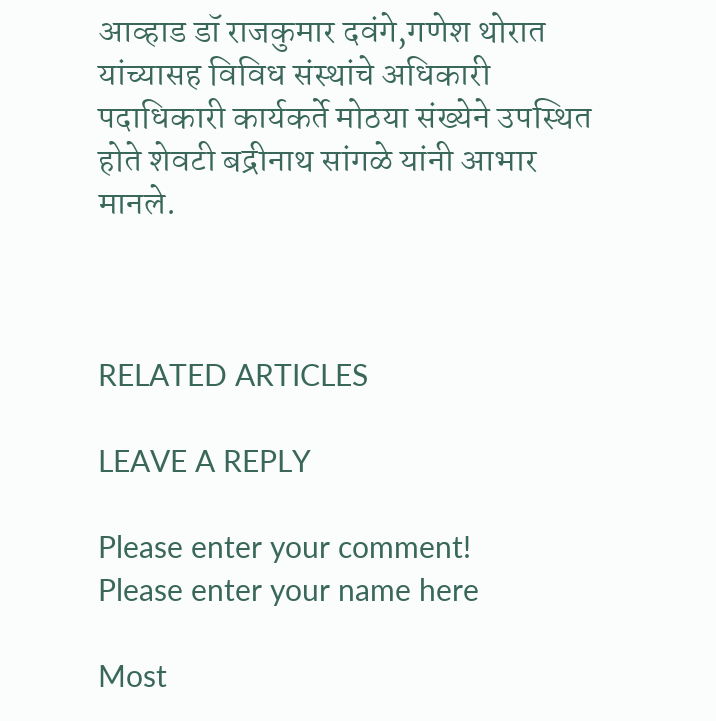आव्हाड डॉ राजकुमार दवंगे,गणेश थोरात यांच्यासह विविध संस्थांचे अधिकारी पदाधिकारी कार्यकर्ते मोठया संख्येने उपस्थित होते शेवटी बद्रीनाथ सांगळे यांनी आभार मानले.



RELATED ARTICLES

LEAVE A REPLY

Please enter your comment!
Please enter your name here

Most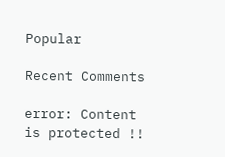Popular

Recent Comments

error: Content is protected !!